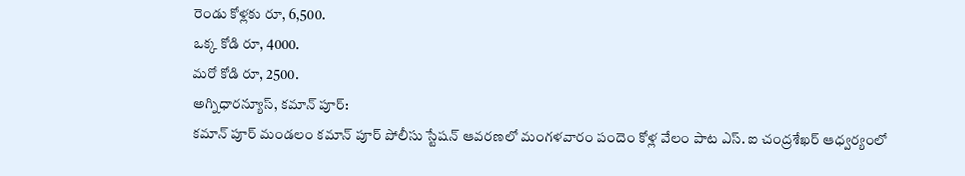రెండు కోళ్లకు రూ, 6,500.
ఒక్క కోడి రూ, 4000.
మరో కోడి రూ, 2500.
అగ్నిధారన్యూస్, కమాన్ పూర్:
కమాన్ పూర్ మండలం కమాన్ పూర్ పోలీసు స్టేషన్ ఆవరణలో మంగళవారం పందెం కోళ్ల వేలం పాట ఎస్. ఐ చంద్రశేఖర్ ఆధ్వర్యంలో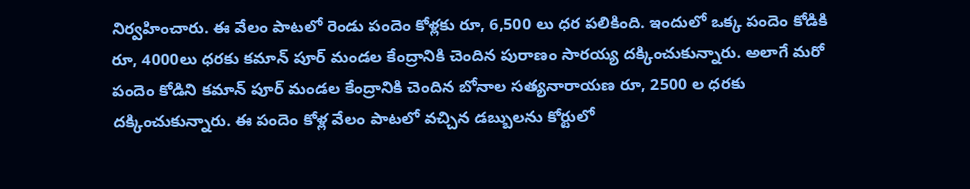నిర్వహించారు. ఈ వేలం పాటలో రెండు పందెం కోళ్లకు రూ, 6,500 లు ధర పలికింది. ఇందులో ఒక్క పందెం కోడికి రూ, 4000లు ధరకు కమాన్ పూర్ మండల కేంద్రానికి చెందిన పురాణం సారయ్య దక్కించుకున్నారు. అలాగే మరో పందెం కోడిని కమాన్ పూర్ మండల కేంద్రానికి చెందిన బోనాల సత్యనారాయణ రూ, 2500 ల ధరకు దక్కించుకున్నారు. ఈ పందెం కోళ్ల వేలం పాటలో వచ్చిన డబ్బులను కోర్టులో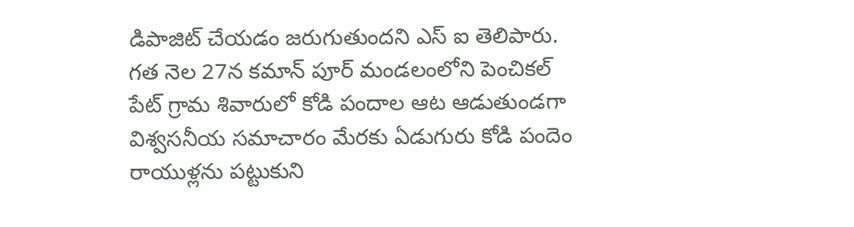డిపాజిట్ చేయడం జరుగుతుందని ఎస్ ఐ తెలిపారు. గత నెల 27న కమాన్ పూర్ మండలంలోని పెంచికల్ పేట్ గ్రామ శివారులో కోడి పందాల ఆట ఆడుతుండగా విశ్వసనీయ సమాచారం మేరకు ఏడుగురు కోడి పందెం రాయుళ్లను పట్టుకుని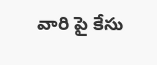వారి పై కేసు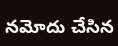నమోదు చేసిన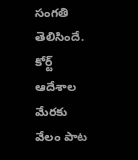సంగతి తెలిసిందే. కోర్ట్ ఆదేశాల మేరకు వేలం పాట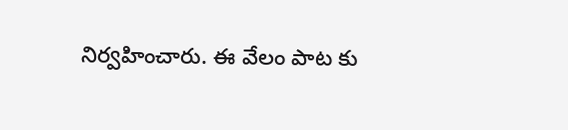నిర్వహించారు. ఈ వేలం పాట కు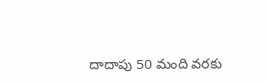దాదాపు 50 మంది వరకు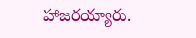హాజరయ్యారు.